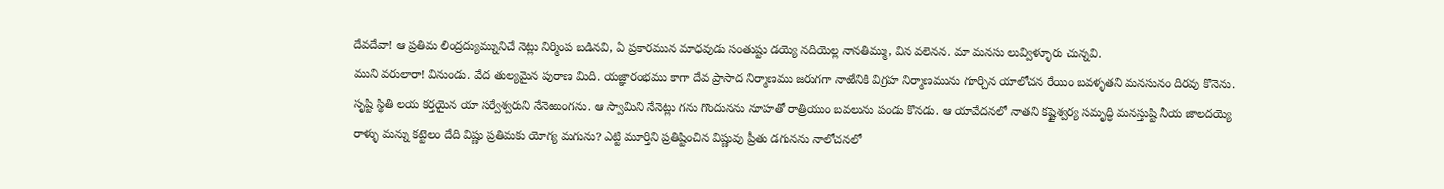దేవదేవా! ఆ ప్రతిమ లింద్రద్యుమ్నునిచే నెట్లు నిర్మింప బడినవి, ఏ ప్రకారమున మాధవుడు సంతుష్టు డయ్యె నదియెల్ల నానతిమ్ము, విన వలెనన. మా మనసు లువ్విళ్ళూరు చున్నవి.
ముని వరులారా! వినుండు. వేద తుల్యమైన పురాణ మిది. యజ్ఞారంభము కాగా దేవ ప్రాసాద నిర్మాణము జరుగగా నాఱేనికి విగ్రహ నిర్మాణమును గూర్చిన యాలోచన రేయిం బవళ్ళతని మనసునం దిరవు కొనెను. సృష్టి స్థితి లయ కర్తయైన యా సర్వేశ్వరుని నేనెఱుంగను. ఆ స్వామిని నేనెట్లు గను గొందునను నూహతో రాత్రియుం బవలును పండు కొనడు. ఆ యావేదనలో నాతని కష్టైశ్వర్య సమృద్ధి మనస్తుష్టి నీయ జాలదయ్యె రాళ్ళు మన్ను కట్టెలం దేది విష్ణు ప్రతిమకు యోగ్య మగును? ఎట్టి మూర్తిని ప్రతిష్టించిన విష్ణువు ప్రీతు డగునను నాలోచనలో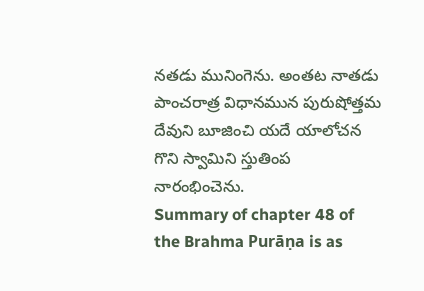నతడు మునింగెను. అంతట నాతడు పాంచరాత్ర విధానమున పురుషోత్తమ దేవుని బూజించి యదే యాలోచన గొని స్వామిని స్తుతింప నారంభించెను.
Summary of chapter 48 of the Brahma Purāṇa is as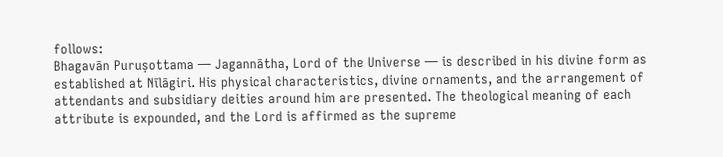follows:
Bhagavān Puruṣottama — Jagannātha, Lord of the Universe — is described in his divine form as established at Nīlāgiri. His physical characteristics, divine ornaments, and the arrangement of attendants and subsidiary deities around him are presented. The theological meaning of each attribute is expounded, and the Lord is affirmed as the supreme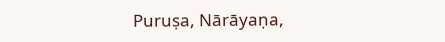Puruṣa, Nārāyaṇa,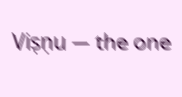Viṣṇu — the one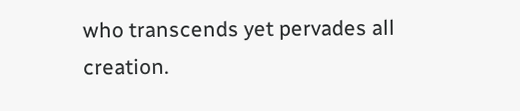who transcends yet pervades all creation.